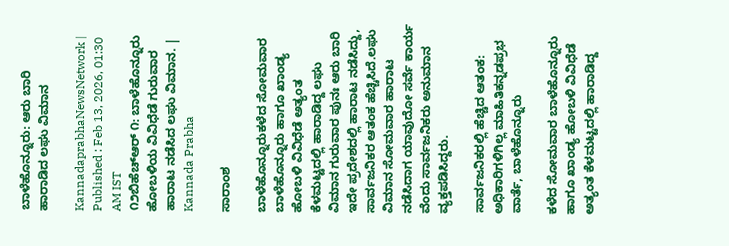ಬಾಳೆಹೊನ್ನೂರು: ಆರು ಬಾರಿ ಹಾರಾಡಿದ ಲಘು ವಿಮಾನ

KannadaprabhaNewsNetwork |
Published : Feb 13, 2026, 01:30 AM IST
೧೨ಬಿಹೆಚ್‌ಆರ್ ೧: ಬಾಳೆಹೊನ್ನೂರು ಹೋಬಳಿಯ ವಿವಿಧೆಡೆ ಗುರುವಾರ ಹಾರಾಟ ನಡೆಸಿದ ಲಘು ವಿಮಾನ. | Kannada Prabha

ಸಾರಾಂಶ

ಬಾಳೆಹೊನ್ನೂರುಕಳೆದ ಸೋಮವಾರ ಬಾಳೆಹೊನ್ನೂರು ಹಾಗೂ ಖಾಂಡ್ಯ ಹೋಬಳಿ ವಿವಿಧೆಡೆ ಅತ್ಯಂತ ಕೆಳಮಟ್ಟದಲ್ಲಿ ಹಾರಾಡಿದ್ದ ಲಘು ವಿಮಾನ ಗುರುವಾರ ಪುನಃ ಆರು ಬಾರಿ ಇದೇ ಪ್ರದೇಶದಲ್ಲಿ ಹಾರಾಟ ನಡೆಸಿದ್ದು, ಸಾರ್ವಜನಿಕರ ಆತಂಕ ಹೆಚ್ಚಿಸಿದೆ.ಲಘು ವಿಮಾನ ಸೋಮವಾರ ಹಾರಾಟ ನಡೆಸಿದಾಗ ಯಾವುದೋ ಸರ್ವೆ ಕಾರ್ಯ ವೆಂದು ಸಾರ್ವಜನಿಕರು ಅನುಮಾನ ವ್ಯಕ್ತಪಡಿಸಿದ್ದರು.

ಸಾರ್ವಜನಿಕರಲ್ಲಿ ಹೆಚ್ಚಿದ ಆತಂಕ: ಅಧಿಕಾರಿಗಳಿಗಿಲ್ಲ ಮಾಹಿತಿಕನ್ನಡಪ್ರಭ ವಾರ್ತೆ, ಬಾಳೆಹೊನ್ನೂರು

ಕಳೆದ ಸೋಮವಾರ ಬಾಳೆಹೊನ್ನೂರು ಹಾಗೂ ಖಾಂಡ್ಯ ಹೋಬಳಿ ವಿವಿಧೆಡೆ ಅತ್ಯಂತ ಕೆಳಮಟ್ಟದಲ್ಲಿ ಹಾರಾಡಿದ್ದ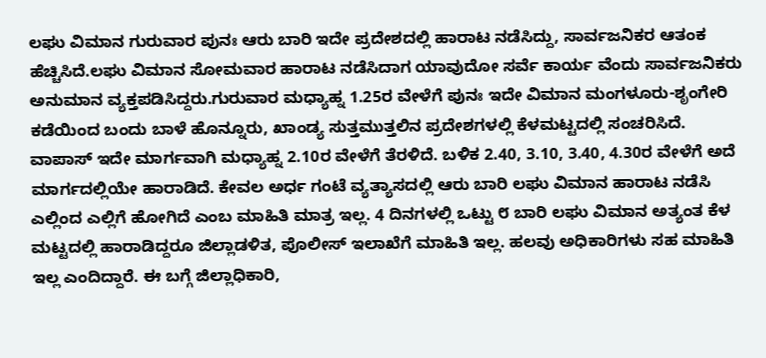ಲಘು ವಿಮಾನ ಗುರುವಾರ ಪುನಃ ಆರು ಬಾರಿ ಇದೇ ಪ್ರದೇಶದಲ್ಲಿ ಹಾರಾಟ ನಡೆಸಿದ್ದು, ಸಾರ್ವಜನಿಕರ ಆತಂಕ ಹೆಚ್ಚಿಸಿದೆ.ಲಘು ವಿಮಾನ ಸೋಮವಾರ ಹಾರಾಟ ನಡೆಸಿದಾಗ ಯಾವುದೋ ಸರ್ವೆ ಕಾರ್ಯ ವೆಂದು ಸಾರ್ವಜನಿಕರು ಅನುಮಾನ ವ್ಯಕ್ತಪಡಿಸಿದ್ದರು.ಗುರುವಾರ ಮಧ್ಯಾಹ್ನ 1.25ರ ವೇಳೆಗೆ ಪುನಃ ಇದೇ ವಿಮಾನ ಮಂಗಳೂರು-ಶೃಂಗೇರಿ ಕಡೆಯಿಂದ ಬಂದು ಬಾಳೆ ಹೊನ್ನೂರು, ಖಾಂಡ್ಯ ಸುತ್ತಮುತ್ತಲಿನ ಪ್ರದೇಶಗಳಲ್ಲಿ ಕೆಳಮಟ್ಟದಲ್ಲಿ ಸಂಚರಿಸಿದೆ. ವಾಪಾಸ್ ಇದೇ ಮಾರ್ಗವಾಗಿ ಮಧ್ಯಾಹ್ನ 2.10ರ ವೇಳೆಗೆ ತೆರಳಿದೆ. ಬಳಿಕ 2.40, 3.10, 3.40, 4.30ರ ವೇಳೆಗೆ ಅದೆ ಮಾರ್ಗದಲ್ಲಿಯೇ ಹಾರಾಡಿದೆ. ಕೇವಲ ಅರ್ಧ ಗಂಟೆ ವ್ಯತ್ಯಾಸದಲ್ಲಿ ಆರು ಬಾರಿ ಲಘು ವಿಮಾನ ಹಾರಾಟ ನಡೆಸಿ ಎಲ್ಲಿಂದ ಎಲ್ಲಿಗೆ ಹೋಗಿದೆ ಎಂಬ ಮಾಹಿತಿ ಮಾತ್ರ ಇಲ್ಲ. 4 ದಿನಗಳಲ್ಲಿ ಒಟ್ಟು ೮ ಬಾರಿ ಲಘು ವಿಮಾನ ಅತ್ಯಂತ ಕೆಳ ಮಟ್ಟದಲ್ಲಿ ಹಾರಾಡಿದ್ದರೂ ಜಿಲ್ಲಾಡಳಿತ, ಪೊಲೀಸ್ ಇಲಾಖೆಗೆ ಮಾಹಿತಿ ಇಲ್ಲ. ಹಲವು ಅಧಿಕಾರಿಗಳು ಸಹ ಮಾಹಿತಿ ಇಲ್ಲ ಎಂದಿದ್ದಾರೆ. ಈ ಬಗ್ಗೆ ಜಿಲ್ಲಾಧಿಕಾರಿ,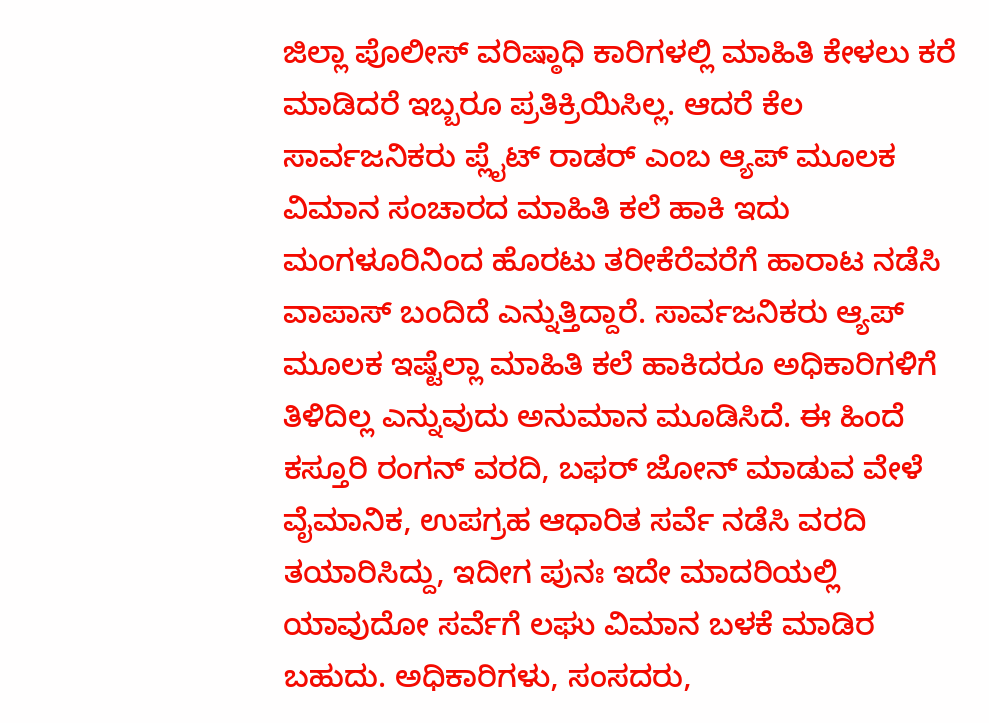ಜಿಲ್ಲಾ ಪೊಲೀಸ್ ವರಿಷ್ಠಾಧಿ ಕಾರಿಗಳಲ್ಲಿ ಮಾಹಿತಿ ಕೇಳಲು ಕರೆ ಮಾಡಿದರೆ ಇಬ್ಬರೂ ಪ್ರತಿಕ್ರಿಯಿಸಿಲ್ಲ. ಆದರೆ ಕೆಲ ಸಾರ್ವಜನಿಕರು ಪ್ಲೈಟ್ ರಾಡರ್ ಎಂಬ ಆ್ಯಪ್ ಮೂಲಕ ವಿಮಾನ ಸಂಚಾರದ ಮಾಹಿತಿ ಕಲೆ ಹಾಕಿ ಇದು ಮಂಗಳೂರಿನಿಂದ ಹೊರಟು ತರೀಕೆರೆವರೆಗೆ ಹಾರಾಟ ನಡೆಸಿ ವಾಪಾಸ್ ಬಂದಿದೆ ಎನ್ನುತ್ತಿದ್ದಾರೆ. ಸಾರ್ವಜನಿಕರು ಆ್ಯಪ್ ಮೂಲಕ ಇಷ್ಟೆಲ್ಲಾ ಮಾಹಿತಿ ಕಲೆ ಹಾಕಿದರೂ ಅಧಿಕಾರಿಗಳಿಗೆ ತಿಳಿದಿಲ್ಲ ಎನ್ನುವುದು ಅನುಮಾನ ಮೂಡಿಸಿದೆ. ಈ ಹಿಂದೆ ಕಸ್ತೂರಿ ರಂಗನ್ ವರದಿ, ಬಫರ್ ಜೋನ್ ಮಾಡುವ ವೇಳೆ ವೈಮಾನಿಕ, ಉಪಗ್ರಹ ಆಧಾರಿತ ಸರ್ವೆ ನಡೆಸಿ ವರದಿ ತಯಾರಿಸಿದ್ದು, ಇದೀಗ ಪುನಃ ಇದೇ ಮಾದರಿಯಲ್ಲಿ ಯಾವುದೋ ಸರ್ವೆಗೆ ಲಘು ವಿಮಾನ ಬಳಕೆ ಮಾಡಿರ ಬಹುದು. ಅಧಿಕಾರಿಗಳು, ಸಂಸದರು,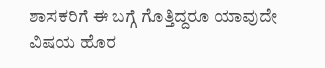ಶಾಸಕರಿಗೆ ಈ ಬಗ್ಗೆ ಗೊತ್ತಿದ್ದರೂ ಯಾವುದೇ ವಿಷಯ ಹೊರ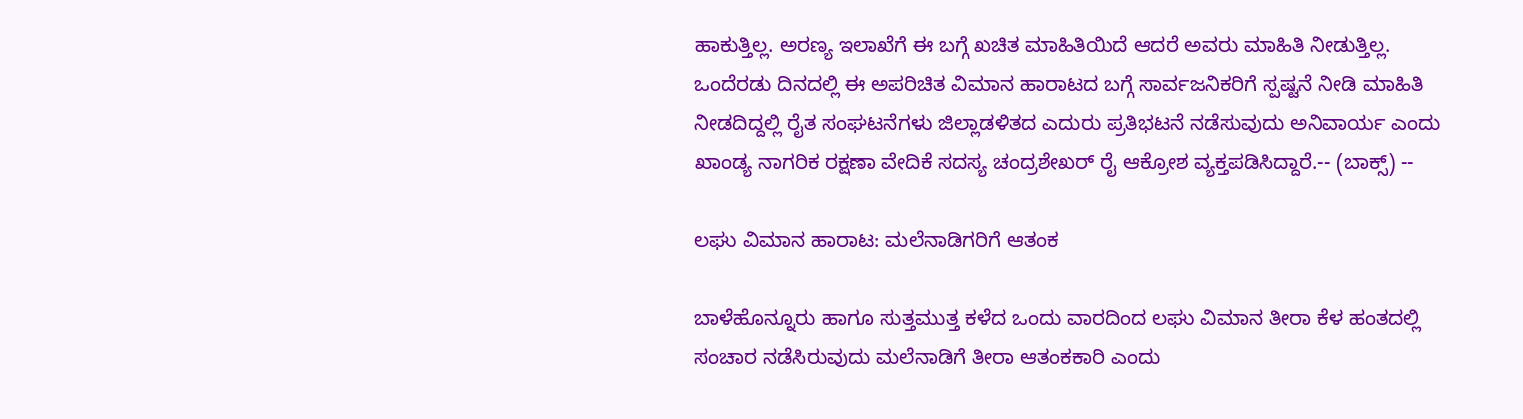ಹಾಕುತ್ತಿಲ್ಲ. ಅರಣ್ಯ ಇಲಾಖೆಗೆ ಈ ಬಗ್ಗೆ ಖಚಿತ ಮಾಹಿತಿಯಿದೆ ಆದರೆ ಅವರು ಮಾಹಿತಿ ನೀಡುತ್ತಿಲ್ಲ. ಒಂದೆರಡು ದಿನದಲ್ಲಿ ಈ ಅಪರಿಚಿತ ವಿಮಾನ ಹಾರಾಟದ ಬಗ್ಗೆ ಸಾರ್ವಜನಿಕರಿಗೆ ಸ್ಪಷ್ಟನೆ ನೀಡಿ ಮಾಹಿತಿ ನೀಡದಿದ್ದಲ್ಲಿ ರೈತ ಸಂಘಟನೆಗಳು ಜಿಲ್ಲಾಡಳಿತದ ಎದುರು ಪ್ರತಿಭಟನೆ ನಡೆಸುವುದು ಅನಿವಾರ್ಯ ಎಂದು ಖಾಂಡ್ಯ ನಾಗರಿಕ ರಕ್ಷಣಾ ವೇದಿಕೆ ಸದಸ್ಯ ಚಂದ್ರಶೇಖರ್ ರೈ ಆಕ್ರೋಶ ವ್ಯಕ್ತಪಡಿಸಿದ್ದಾರೆ.-- (ಬಾಕ್ಸ್) --

ಲಘು ವಿಮಾನ ಹಾರಾಟ: ಮಲೆನಾಡಿಗರಿಗೆ ಆತಂಕ

ಬಾಳೆಹೊನ್ನೂರು ಹಾಗೂ ಸುತ್ತಮುತ್ತ ಕಳೆದ ಒಂದು ವಾರದಿಂದ ಲಘು ವಿಮಾನ ತೀರಾ ಕೆಳ ಹಂತದಲ್ಲಿ ಸಂಚಾರ ನಡೆಸಿರುವುದು ಮಲೆನಾಡಿಗೆ ತೀರಾ ಆತಂಕಕಾರಿ ಎಂದು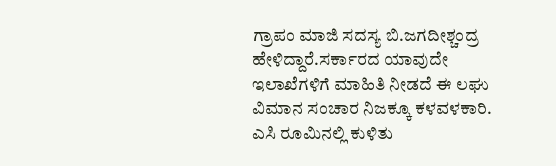ಗ್ರಾಪಂ ಮಾಜಿ ಸದಸ್ಯ ಬಿ.ಜಗದೀಶ್ಚಂದ್ರ ಹೇಳಿದ್ದಾರೆ.ಸರ್ಕಾರದ ಯಾವುದೇ ಇಲಾಖೆಗಳಿಗೆ ಮಾಹಿತಿ ನೀಡದೆ ಈ ಲಘು ವಿಮಾನ ಸಂಚಾರ ನಿಜಕ್ಕೂ ಕಳವಳಕಾರಿ. ಎಸಿ ರೂಮಿನಲ್ಲಿ ಕುಳಿತು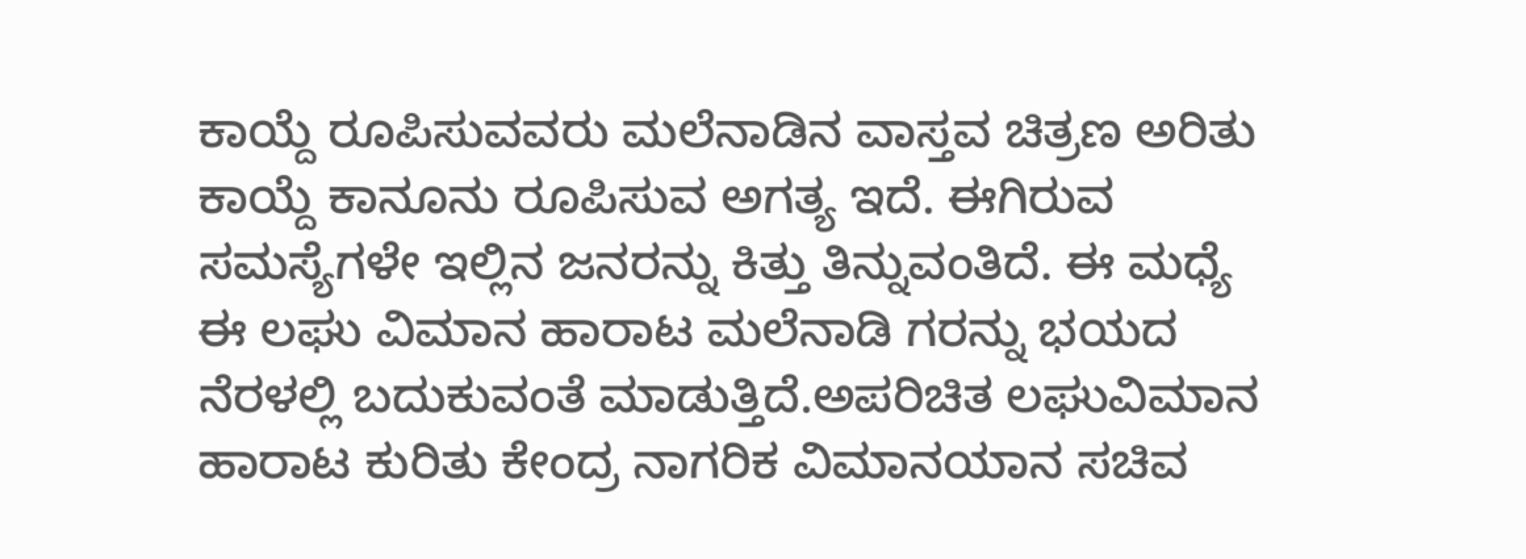ಕಾಯ್ದೆ ರೂಪಿಸುವವರು ಮಲೆನಾಡಿನ ವಾಸ್ತವ ಚಿತ್ರಣ ಅರಿತು ಕಾಯ್ದೆ ಕಾನೂನು ರೂಪಿಸುವ ಅಗತ್ಯ ಇದೆ. ಈಗಿರುವ ಸಮಸ್ಯೆಗಳೇ ಇಲ್ಲಿನ ಜನರನ್ನು ಕಿತ್ತು ತಿನ್ನುವಂತಿದೆ. ಈ ಮಧ್ಯೆ ಈ ಲಘು ವಿಮಾನ ಹಾರಾಟ ಮಲೆನಾಡಿ ಗರನ್ನು ಭಯದ ನೆರಳಲ್ಲಿ ಬದುಕುವಂತೆ ಮಾಡುತ್ತಿದೆ.ಅಪರಿಚಿತ ಲಘುವಿಮಾನ ಹಾರಾಟ ಕುರಿತು ಕೇಂದ್ರ ನಾಗರಿಕ ವಿಮಾನಯಾನ ಸಚಿವ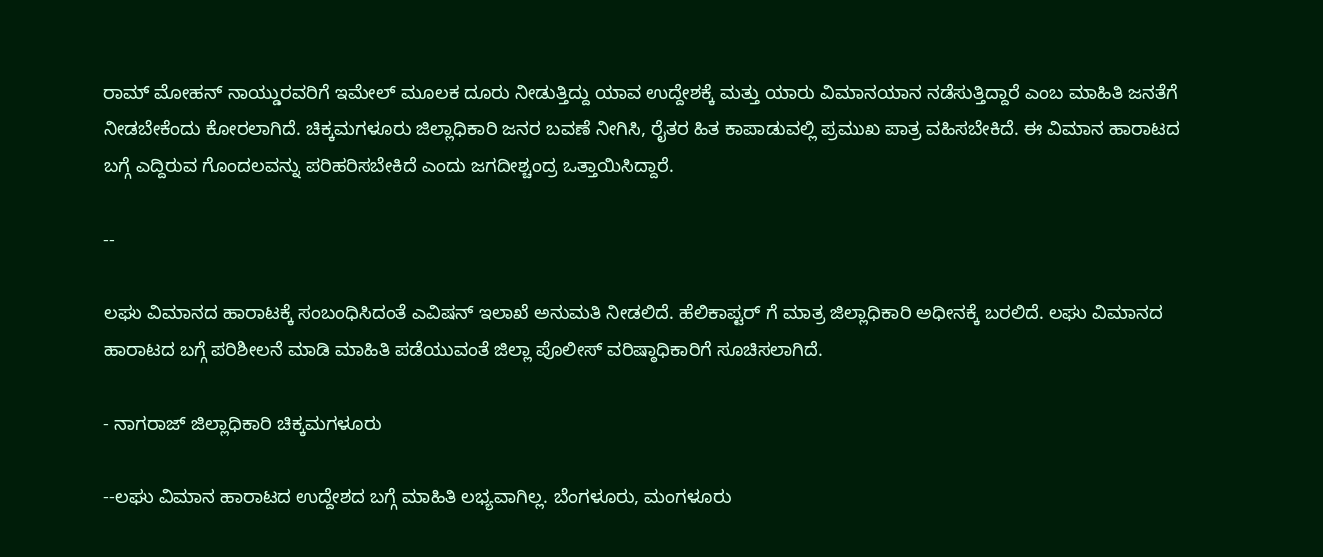ರಾಮ್ ಮೋಹನ್ ನಾಯ್ಡುರವರಿಗೆ ಇಮೇಲ್ ಮೂಲಕ ದೂರು ನೀಡುತ್ತಿದ್ದು ಯಾವ ಉದ್ದೇಶಕ್ಕೆ ಮತ್ತು ಯಾರು ವಿಮಾನಯಾನ ನಡೆಸುತ್ತಿದ್ದಾರೆ ಎಂಬ ಮಾಹಿತಿ ಜನತೆಗೆ ನೀಡಬೇಕೆಂದು ಕೋರಲಾಗಿದೆ. ಚಿಕ್ಕಮಗಳೂರು ಜಿಲ್ಲಾಧಿಕಾರಿ ಜನರ ಬವಣೆ ನೀಗಿಸಿ, ರೈತರ ಹಿತ ಕಾಪಾಡುವಲ್ಲಿ ಪ್ರಮುಖ ಪಾತ್ರ ವಹಿಸಬೇಕಿದೆ. ಈ ವಿಮಾನ ಹಾರಾಟದ ಬಗ್ಗೆ ಎದ್ದಿರುವ ಗೊಂದಲವನ್ನು ಪರಿಹರಿಸಬೇಕಿದೆ ಎಂದು ಜಗದೀಶ್ಚಂದ್ರ ಒತ್ತಾಯಿಸಿದ್ದಾರೆ.

--

ಲಘು ವಿಮಾನದ ಹಾರಾಟಕ್ಕೆ ಸಂಬಂಧಿಸಿದಂತೆ ಎವಿಷನ್ ಇಲಾಖೆ ಅನುಮತಿ ನೀಡಲಿದೆ. ಹೆಲಿಕಾಪ್ಟರ್ ಗೆ ಮಾತ್ರ ಜಿಲ್ಲಾಧಿಕಾರಿ ಅಧೀನಕ್ಕೆ ಬರಲಿದೆ. ಲಘು ವಿಮಾನದ ಹಾರಾಟದ ಬಗ್ಗೆ ಪರಿಶೀಲನೆ ಮಾಡಿ ಮಾಹಿತಿ ಪಡೆಯುವಂತೆ ಜಿಲ್ಲಾ ಪೊಲೀಸ್ ವರಿಷ್ಠಾಧಿಕಾರಿಗೆ ಸೂಚಿಸಲಾಗಿದೆ.

- ನಾಗರಾಜ್ ಜಿಲ್ಲಾಧಿಕಾರಿ ಚಿಕ್ಕಮಗಳೂರು

--ಲಘು ವಿಮಾನ ಹಾರಾಟದ ಉದ್ದೇಶದ ಬಗ್ಗೆ ಮಾಹಿತಿ ಲಭ್ಯವಾಗಿಲ್ಲ. ಬೆಂಗಳೂರು, ಮಂಗಳೂರು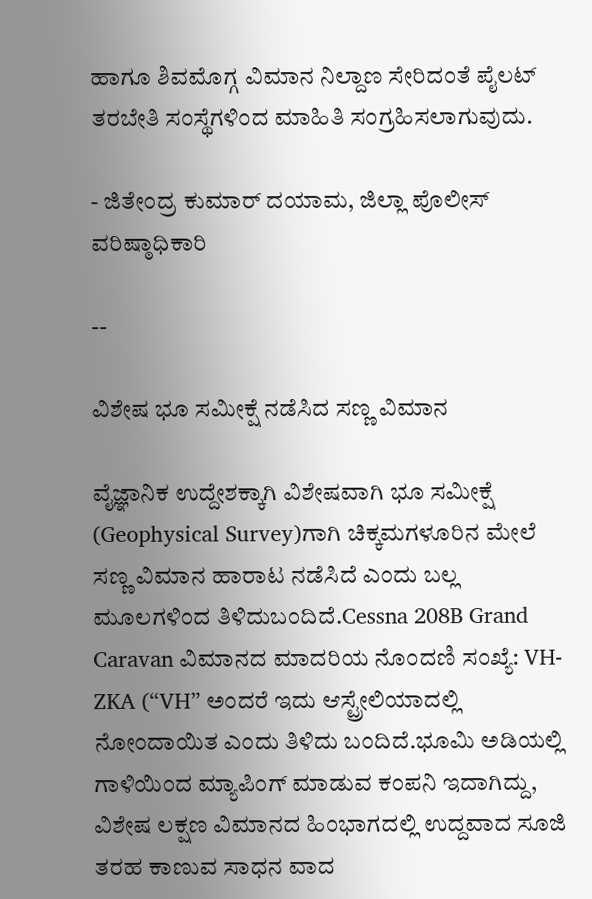ಹಾಗೂ ಶಿವಮೊಗ್ಗ ವಿಮಾನ ನಿಲ್ದಾಣ ಸೇರಿದಂತೆ ಪೈಲಟ್ ತರಬೇತಿ ಸಂಸ್ಥೆಗಳಿಂದ ಮಾಹಿತಿ ಸಂಗ್ರಹಿಸಲಾಗುವುದು.

- ಜಿತೇಂದ್ರ ಕುಮಾರ್ ದಯಾಮ, ಜಿಲ್ಲಾ ಪೊಲೀಸ್ ವರಿಷ್ಠಾಧಿಕಾರಿ

--

ವಿಶೇಷ ಭೂ ಸಮೀಕ್ಷೆ ನಡೆಸಿದ ಸಣ್ಣ ವಿಮಾನ

ವೈಜ್ಞಾನಿಕ ಉದ್ದೇಶಕ್ಕಾಗಿ ವಿಶೇಷವಾಗಿ ಭೂ ಸಮೀಕ್ಷೆ (Geophysical Survey)ಗಾಗಿ ಚಿಕ್ಕಮಗಳೂರಿನ ಮೇಲೆ ಸಣ್ಣ ವಿಮಾನ ಹಾರಾಟ ನಡೆಸಿದೆ ಎಂದು ಬಲ್ಲ ಮೂಲಗಳಿಂದ ತಿಳಿದುಬಂದಿದೆ.Cessna 208B Grand Caravan ವಿಮಾನದ ಮಾದರಿಯ ನೊಂದಣಿ ಸಂಖ್ಯೆ: VH-ZKA (“VH” ಅಂದರೆ ಇದು ಆಸ್ಟ್ರೇಲಿಯಾದಲ್ಲಿ ನೋಂದಾಯಿತ ಎಂದು ತಿಳಿದು ಬಂದಿದೆ.ಭೂಮಿ ಅಡಿಯಲ್ಲಿ ಗಾಳಿಯಿಂದ ಮ್ಯಾಪಿಂಗ್ ಮಾಡುವ ಕಂಪನಿ ಇದಾಗಿದ್ದು, ವಿಶೇಷ ಲಕ್ಷಣ ವಿಮಾನದ ಹಿಂಭಾಗದಲ್ಲಿ ಉದ್ದವಾದ ಸೂಜಿ ತರಹ ಕಾಣುವ ಸಾಧನ ವಾದ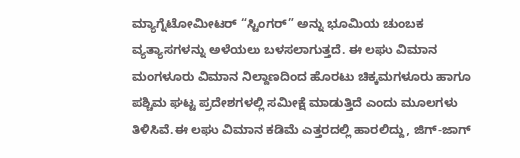ಮ್ಯಾಗ್ನೆಟೋಮೀಟರ್ “ಸ್ಟಿಂಗರ್” ಅನ್ನು ಭೂಮಿಯ ಚುಂಬಕ ವ್ಯತ್ಯಾಸಗಳನ್ನು ಅಳೆಯಲು ಬಳಸಲಾಗುತ್ತದೆ. ಈ ಲಘು ವಿಮಾನ ಮಂಗಳೂರು ವಿಮಾನ ನಿಲ್ದಾಣದಿಂದ ಹೊರಟು ಚಿಕ್ಕಮಗಳೂರು ಹಾಗೂ ಪಶ್ಚಿಮ ಘಟ್ಟ ಪ್ರದೇಶಗಳಲ್ಲಿ ಸಮೀಕ್ಷೆ ಮಾಡುತ್ತಿದೆ ಎಂದು ಮೂಲಗಳು ತಿಳಿಸಿವೆ.ಈ ಲಘು ವಿಮಾನ ಕಡಿಮೆ ಎತ್ತರದಲ್ಲಿ ಹಾರಲಿದ್ದು, ಜಿಗ್-ಜಾಗ್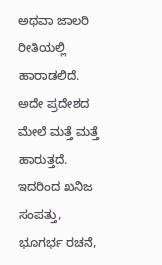ಅಥವಾ ಜಾಲರಿ ರೀತಿಯಲ್ಲಿ ಹಾರಾಡಲಿದೆ. ಅದೇ ಪ್ರದೇಶದ ಮೇಲೆ ಮತ್ತೆ ಮತ್ತೆ ಹಾರುತ್ತದೆ. ಇದರಿಂದ ಖನಿಜ ಸಂಪತ್ತು, ಭೂಗರ್ಭ ರಚನೆ,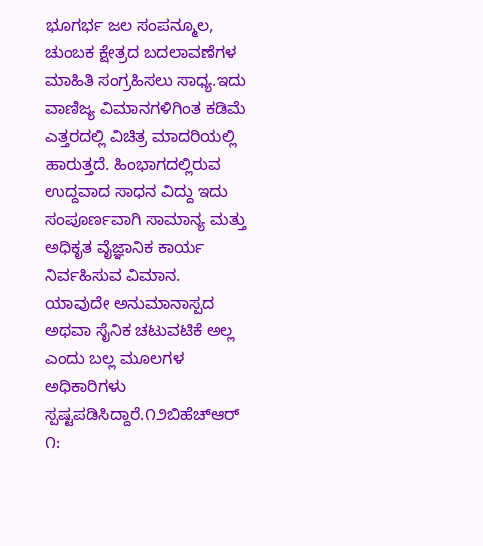ಭೂಗರ್ಭ ಜಲ ಸಂಪನ್ಮೂಲ, ಚುಂಬಕ ಕ್ಷೇತ್ರದ ಬದಲಾವಣೆಗಳ ಮಾಹಿತಿ ಸಂಗ್ರಹಿಸಲು ಸಾಧ್ಯ.ಇದು ವಾಣಿಜ್ಯ ವಿಮಾನಗಳಿಗಿಂತ ಕಡಿಮೆ ಎತ್ತರದಲ್ಲಿ ವಿಚಿತ್ರ ಮಾದರಿಯಲ್ಲಿ ಹಾರುತ್ತದೆ. ಹಿಂಭಾಗದಲ್ಲಿರುವ ಉದ್ದವಾದ ಸಾಧನ ವಿದ್ದು ಇದು ಸಂಪೂರ್ಣವಾಗಿ ಸಾಮಾನ್ಯ ಮತ್ತು ಅಧಿಕೃತ ವೈಜ್ಞಾನಿಕ ಕಾರ್ಯ ನಿರ್ವಹಿಸುವ ವಿಮಾನ. ಯಾವುದೇ ಅನುಮಾನಾಸ್ಪದ ಅಥವಾ ಸೈನಿಕ ಚಟುವಟಿಕೆ ಅಲ್ಲ ಎಂದು ಬಲ್ಲ ಮೂಲಗಳ ಅಧಿಕಾರಿಗಳು ಸ್ಪಷ್ಟಪಡಿಸಿದ್ದಾರೆ.೧೨ಬಿಹೆಚ್‌ಆರ್ ೧: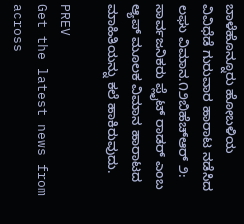ಬಾಳೆಹೊನ್ನೂರು ಹೋಬಳಿಯ ವಿವಿಧೆಡೆ ಗುರುವಾರ ಹಾರಾಟ ನಡೆಸಿದ ಲಘು ವಿಮಾನ.೧೨ಬಿಹೆಚ್‌ಆರ್ ೨: ಸಾರ್ವಜನಿಕರು ಪ್ಲೈಟ್ ರಾಡರ್ ಎಂಬ ಆ್ಯಪ್ ಮೂಲಕ ವಿಮಾನ ಹಾರಾಟದ ಮಾಹಿತಿಯನ್ನು ಕಲೆ ಹಾಕಿರುವುದು.

PREV
Get the latest news from across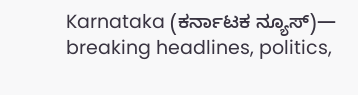Karnataka (ಕರ್ನಾಟಕ ನ್ಯೂಸ್)— breaking headlines, politics,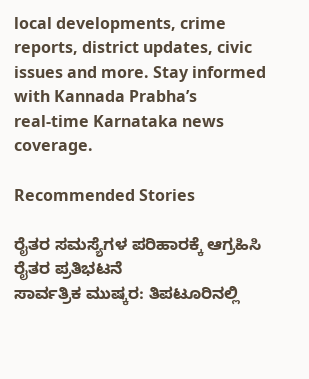local developments, crime reports, district updates, civic issues and more. Stay informed with Kannada Prabha’s real‑time Karnataka news coverage.

Recommended Stories

ರೈತರ ಸಮಸ್ಯೆಗಳ ಪರಿಹಾರಕ್ಕೆ ಆಗ್ರಹಿಸಿ ರೈತರ ಪ್ರತಿಭಟನೆ
ಸಾರ್ವತ್ರಿಕ ಮುಷ್ಕರ: ತಿಪಟೂರಿನಲ್ಲಿ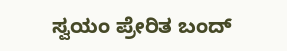ಸ್ವಯಂ ಪ್ರೇರಿತ ಬಂದ್